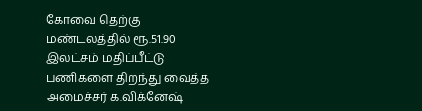கோவை தெற்கு மண்டலத்தில் ரூ.51.90 இலட்சம் மதிப்பீட்டு பணிகளை திறந்து வைத்த அமைச்சர் க.விக்னேஷ்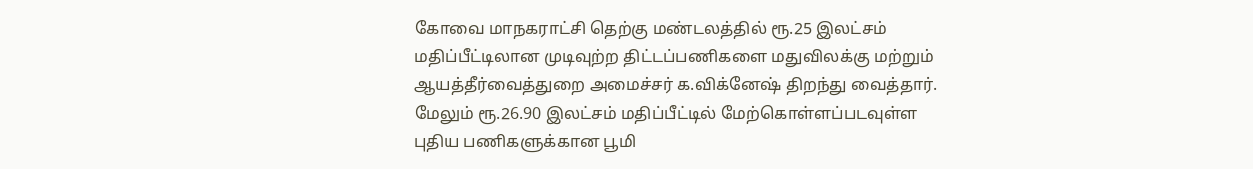கோவை மாநகராட்சி தெற்கு மண்டலத்தில் ரூ.25 இலட்சம் மதிப்பீட்டிலான முடிவுற்ற திட்டப்பணிகளை மதுவிலக்கு மற்றும் ஆயத்தீர்வைத்துறை அமைச்சர் க.விக்னேஷ் திறந்து வைத்தார். மேலும் ரூ.26.90 இலட்சம் மதிப்பீட்டில் மேற்கொள்ளப்படவுள்ள புதிய பணிகளுக்கான பூமி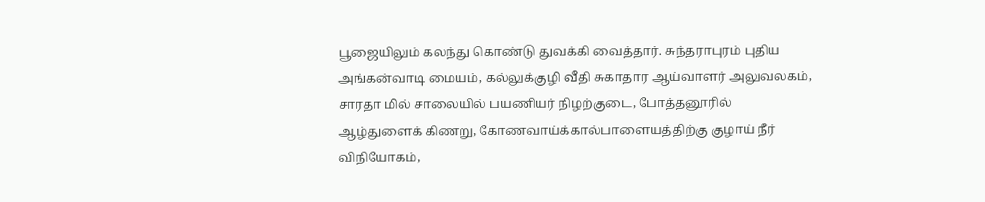பூஜையிலும் கலந்து கொண்டு துவக்கி வைத்தார். சுந்தராபுரம் புதிய அங்கன்வாடி மையம், கல்லுக்குழி வீதி சுகாதார ஆய்வாளர் அலுவலகம், சாரதா மில் சாலையில் பயணியர் நிழற்குடை, போத்தனூரில் ஆழ்துளைக் கிணறு, கோணவாய்க்கால்பாளையத்திற்கு குழாய் நீர் விநியோகம்,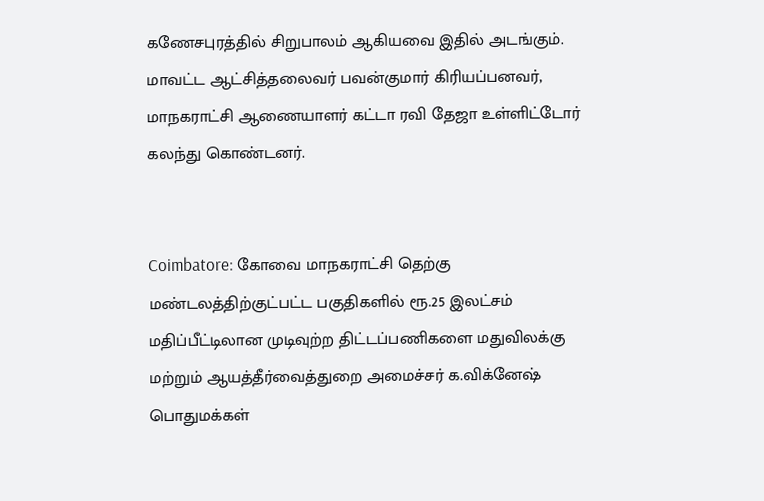கணேசபுரத்தில் சிறுபாலம் ஆகியவை இதில் அடங்கும். மாவட்ட ஆட்சித்தலைவர் பவன்குமார் கிரியப்பனவர், மாநகராட்சி ஆணையாளர் கட்டா ரவி தேஜா உள்ளிட்டோர் கலந்து கொண்டனர்.


Coimbatore: கோவை மாநகராட்சி தெற்கு மண்டலத்திற்குட்பட்ட பகுதிகளில் ரூ.25 இலட்சம் மதிப்பீட்டிலான முடிவுற்ற திட்டப்பணிகளை மதுவிலக்கு மற்றும் ஆயத்தீர்வைத்துறை அமைச்சர் க.விக்னேஷ் பொதுமக்கள்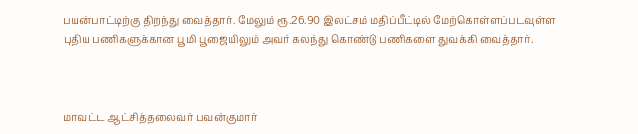பயன்பாட்டிற்கு திறந்து வைத்தார். மேலும் ரூ.26.90 இலட்சம் மதிப்பீட்டில் மேற்கொள்ளப்படவுள்ள புதிய பணிகளுக்கான பூமி பூஜையிலும் அவர் கலந்து கொண்டு பணிகளை துவக்கி வைத்தார்.



மாவட்ட ஆட்சித்தலைவர் பவன்குமார்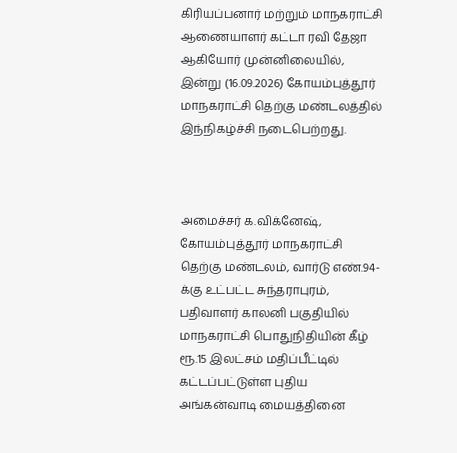கிரியப்பனார் மற்றும் மாநகராட்சி ஆணையாளர் கட்டா ரவி தேஜா ஆகியோர் முன்னிலையில், இன்று (16.09.2026) கோயம்புத்தூர் மாநகராட்சி தெற்கு மண்டலத்தில் இந்நிகழ்ச்சி நடைபெற்றது.



அமைச்சர் க.விக்னேஷ், கோயம்புத்தூர் மாநகராட்சி தெற்கு மண்டலம், வார்டு எண்.94-க்கு உட்பட்ட சுந்தராபுரம், பதிவாளர் காலனி பகுதியில் மாநகராட்சி பொதுநிதியின் கீழ் ரூ.15 இலட்சம் மதிப்பீட்டில் கட்டப்பட்டுள்ள புதிய அங்கன்வாடி மையத்தினை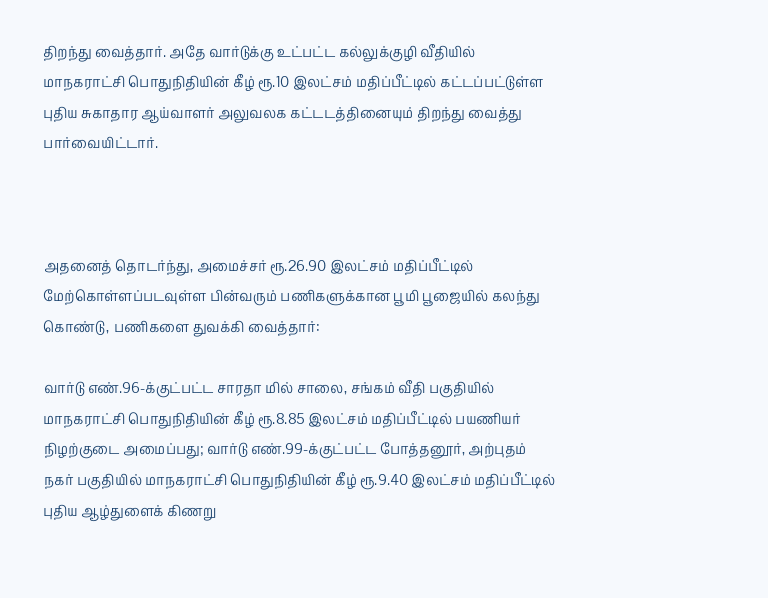திறந்து வைத்தார். அதே வார்டுக்கு உட்பட்ட கல்லுக்குழி வீதியில் மாநகராட்சி பொதுநிதியின் கீழ் ரூ.10 இலட்சம் மதிப்பீட்டில் கட்டப்பட்டுள்ள புதிய சுகாதார ஆய்வாளர் அலுவலக கட்டடத்தினையும் திறந்து வைத்து பார்வையிட்டார்.



அதனைத் தொடர்ந்து, அமைச்சர் ரூ.26.90 இலட்சம் மதிப்பீட்டில் மேற்கொள்ளப்படவுள்ள பின்வரும் பணிகளுக்கான பூமி பூஜையில் கலந்து கொண்டு, பணிகளை துவக்கி வைத்தார்:

வார்டு எண்.96-க்குட்பட்ட சாரதா மில் சாலை, சங்கம் வீதி பகுதியில் மாநகராட்சி பொதுநிதியின் கீழ் ரூ.8.85 இலட்சம் மதிப்பீட்டில் பயணியர் நிழற்குடை அமைப்பது; வார்டு எண்.99-க்குட்பட்ட போத்தனூர், அற்புதம் நகர் பகுதியில் மாநகராட்சி பொதுநிதியின் கீழ் ரூ.9.40 இலட்சம் மதிப்பீட்டில் புதிய ஆழ்துளைக் கிணறு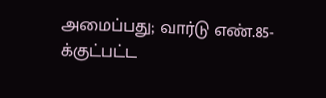அமைப்பது; வார்டு எண்.85-க்குட்பட்ட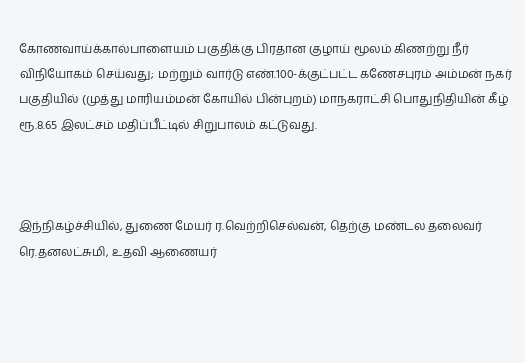கோணவாய்க்கால்பாளையம் பகுதிக்கு பிரதான குழாய் மூலம் கிணற்று நீர் விநியோகம் செய்வது; மற்றும் வார்டு எண்.100-க்குட்பட்ட கணேசபுரம் அம்மன் நகர் பகுதியில் (முத்து மாரியம்மன் கோயில் பின்புறம்) மாநகராட்சி பொதுநிதியின் கீழ் ரூ.8.65 இலட்சம் மதிப்பீட்டில் சிறுபாலம் கட்டுவது.



இந்நிகழ்ச்சியில், துணை மேயர் ர.வெற்றிசெல்வன், தெற்கு மண்டல தலைவர் ரெ.தனலட்சுமி, உதவி ஆணையர்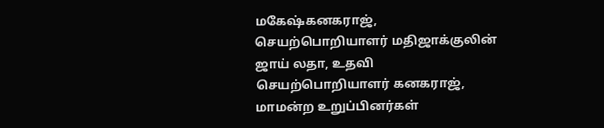மகேஷ்கனகராஜ், செயற்பொறியாளர் மதிஜாக்குலின் ஜாய் லதா, உதவி செயற்பொறியாளர் கனகராஜ், மாமன்ற உறுப்பினர்கள்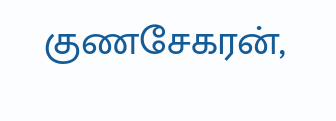குணசேகரன்,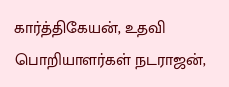கார்த்திகேயன், உதவி பொறியாளர்கள் நடராஜன்,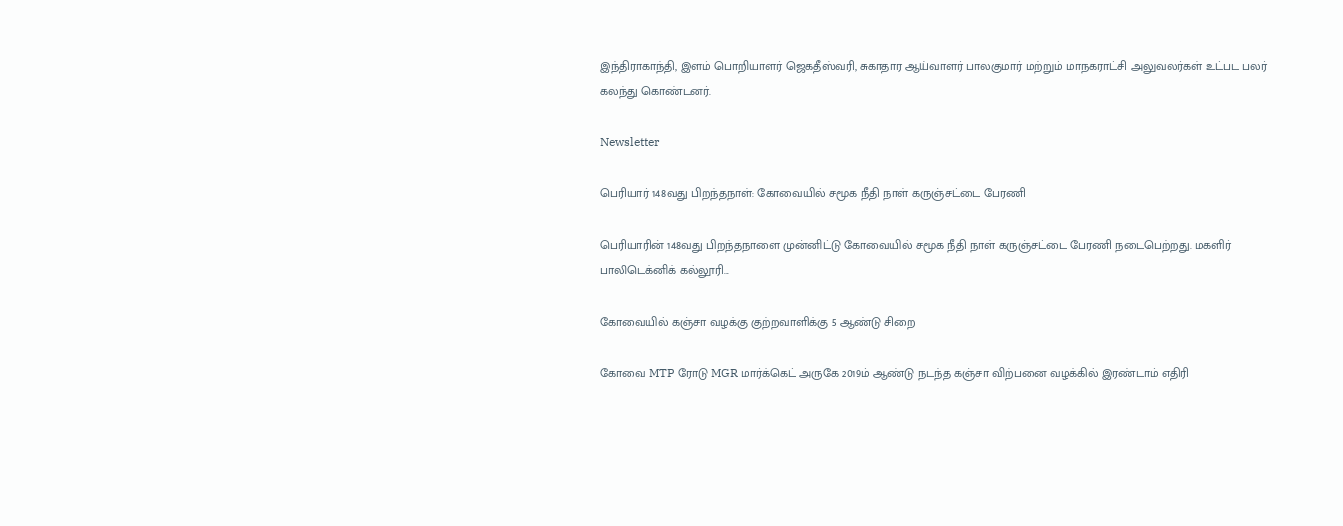இந்திராகாந்தி, இளம் பொறியாளர் ஜெகதீஸ்வரி, சுகாதார ஆய்வாளர் பாலகுமார் மற்றும் மாநகராட்சி அலுவலர்கள் உட்பட பலர் கலந்து கொண்டனர்.

Newsletter

பெரியார் 148வது பிறந்தநாள்: கோவையில் சமூக நீதி நாள் கருஞ்சட்டை பேரணி

பெரியாரின் 148வது பிறந்தநாளை முன்னிட்டு கோவையில் சமூக நீதி நாள் கருஞ்சட்டை பேரணி நடைபெற்றது. மகளிர் பாலிடெக்னிக் கல்லூரி...

கோவையில் கஞ்சா வழக்கு குற்றவாளிக்கு 5 ஆண்டு சிறை

கோவை MTP ரோடு MGR மார்க்கெட் அருகே 2019ம் ஆண்டு நடந்த கஞ்சா விற்பனை வழக்கில் இரண்டாம் எதிரி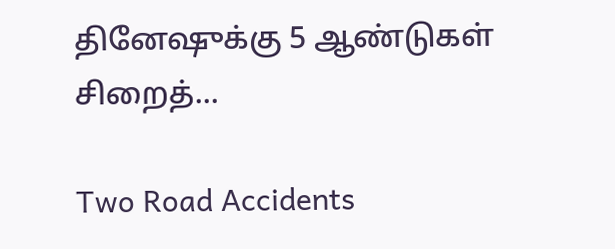தினேஷுக்கு 5 ஆண்டுகள் சிறைத்...

Two Road Accidents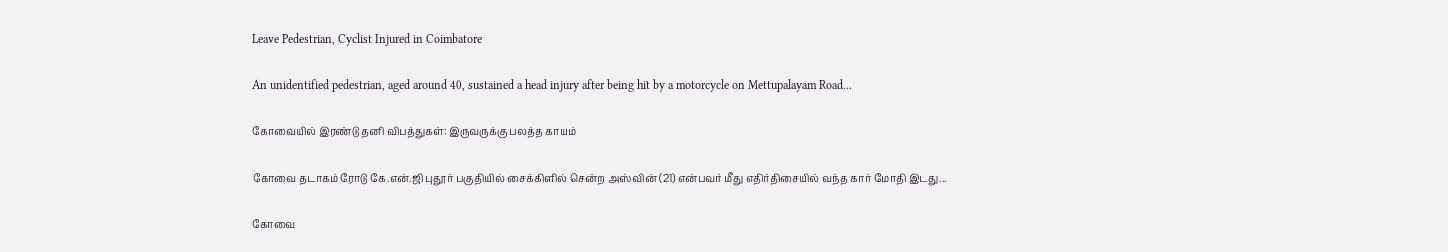Leave Pedestrian, Cyclist Injured in Coimbatore

An unidentified pedestrian, aged around 40, sustained a head injury after being hit by a motorcycle on Mettupalayam Road...

கோவையில் இரண்டு தனி விபத்துகள்: இருவருக்கு பலத்த காயம்

கோவை தடாகம் ரோடு கே.என்.ஜி புதூர் பகுதியில் சைக்கிளில் சென்ற அஸ்வின் (21) என்பவர் மீது எதிர்திசையில் வந்த கார் மோதி இடது...

கோவை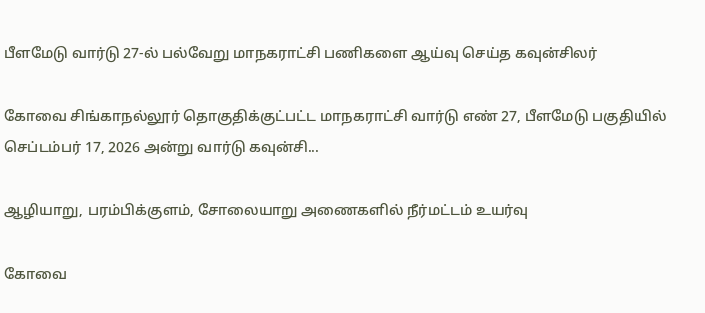பீளமேடு வார்டு 27-ல் பல்வேறு மாநகராட்சி பணிகளை ஆய்வு செய்த கவுன்சிலர்

கோவை சிங்காநல்லூர் தொகுதிக்குட்பட்ட மாநகராட்சி வார்டு எண் 27, பீளமேடு பகுதியில் செப்டம்பர் 17, 2026 அன்று வார்டு கவுன்சி...

ஆழியாறு, பரம்பிக்குளம், சோலையாறு அணைகளில் நீர்மட்டம் உயர்வு

கோவை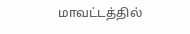மாவட்டத்தில்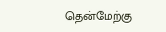தென்மேற்கு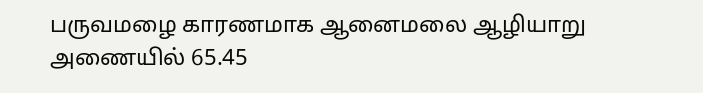பருவமழை காரணமாக ஆனைமலை ஆழியாறு அணையில் 65.45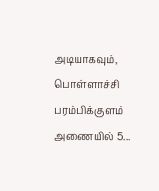அடியாகவும், பொள்ளாச்சி பரம்பிக்குளம் அணையில் 5...